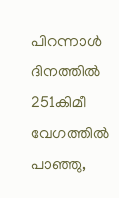പിറന്നാള്‍ ദിനത്തില്‍ 251കിമീ വേഗത്തില്‍ പാഞ്ഞു,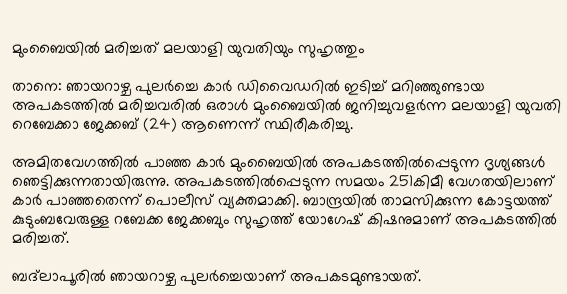മുംബൈയില്‍ മരിച്ചത് മലയാളി യുവതിയും സുഹൃത്തും

താനെ: ഞായറാഴ്ച പുലർച്ചെ കാർ ഡിവൈഡറിൽ ഇടിച്ച് മറിഞ്ഞുണ്ടായ അപകടത്തിൽ മരിച്ചവരിൽ ഒരാൾ മുംബൈയിൽ ജനിച്ചുവളർന്ന മലയാളി യുവതി റെബേക്കാ ജേക്കബ് (24) ആണെന്ന് സ്ഥിരീകരിച്ചു.

അമിതവേഗത്തില്‍ പാഞ്ഞ കാര്‍ മുംബൈയില്‍ അപകടത്തില്‍പ്പെടുന്ന ദൃശ്യങ്ങള്‍ ഞെട്ടിക്കുന്നതായിരുന്നു. അപകടത്തില്‍പ്പെടുന്ന സമയം 251കിമീ വേഗതയിലാണ് കാര്‍ പാഞ്ഞതെന്ന് പൊലീസ് വ്യക്തമാക്കി. ബാന്ദ്രയില്‍ താമസിക്കുന്ന കോട്ടയത്ത് കുടുംബവേരുള്ള റബേക്ക ജേക്കബും സുഹൃത്ത് യോഗേഷ് കിഷനുമാണ് അപകടത്തില്‍ മരിച്ചത്.

ബദ്‌ലാപൂരില്‍ ഞായറാഴ്ച പുലര്‍ച്ചെയാണ് അപകടമുണ്ടായത്.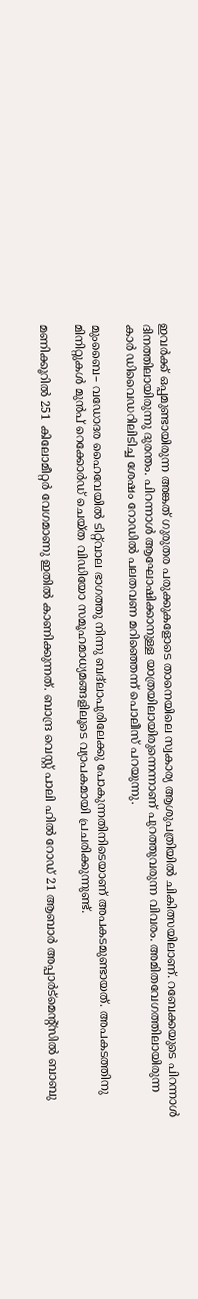ഇവര്‍ക്ക് ഒപ്പമുണ്ടായിരുന്ന അങ്കത് ഗുരുതര പരുക്കുകളോടെ താനെയിലെ സ്വകാര്യ ആശുപത്രിയിൽ ചികിത്സയിലാണ്. റബേക്കയുടെ പിറന്നാള്‍ ദിനത്തിലായിരുന്നു ദുരന്തം. പിറന്നാള്‍ ആഘോഷിക്കാനുള്ള യാത്രയിലായിരുന്നെന്നാണ് പുറത്തുവരുന്ന വിവരം. അമിതവേഗത്തിലായിരുന്ന കാർ ‍ഡിവൈ‍ഡറിലിടിച്ച ശേഷം റോഡിൽ പലതവണ മറിഞ്ഞെന്ന് പൊലീസ് പറയുന്നു.

മുംബൈ– വഡോദര ഹൈവേയിൽ ടിറ്റ്‌വാല ഭാഗത്തു നിന്നു ബദ്‌ലാപുരിലേക്കു പോകുന്നതിനിടെയാണ് അപകടമുണ്ടായത്. അപകടത്തിനു മിനിറ്റുകൾ മുൻപ് റെക്കോർഡ് ചെയ്ത വിഡിയോ സമൂഹമാധ്യമങ്ങളിലൂടെ വ്യാപകമായി പ്രചരിക്കുന്നുണ്ട്.

മണിക്കൂറിൽ 251 കിലോമീറ്റർ വേഗമാണു ഇതില്‍ കാണിക്കുന്നത്. ബാന്ദ്ര വെസ്റ്റ് പാലി ഹിൽ റോഡ് 21 ആബാർ അപ്പാർട്മെന്റ്സിൽ ബാബു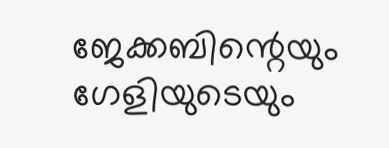ജേക്കബിന്റെയും ഗേളിയുടെയും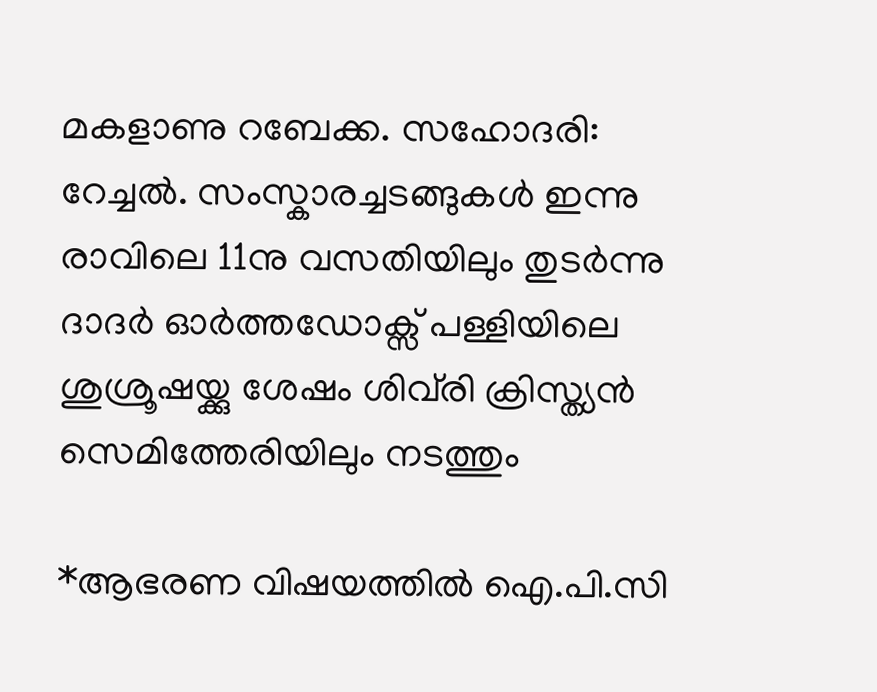മകളാണു റബേക്ക. സഹോദരി: റേച്ചൽ. സംസ്കാരച്ചടങ്ങുകൾ ഇന്നു രാവിലെ 11നു വസതിയിലും തുടർന്നു ദാദർ ഓർത്തഡോക്സ് പള്ളിയിലെ ശുശ്രൂഷയ്ക്കു ശേഷം ശിവ്‌രി ക്രിസ്ത്യൻ സെമിത്തേരിയിലും നടത്തും

*ആഭരണ വിഷയത്തില്‍ ഐ.പി.സി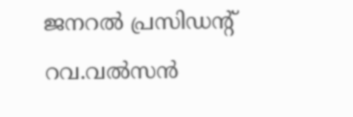ജനറല്‍ പ്രസിഡന്റ് റവ.വല്‍സന്‍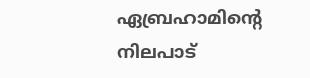ഏബ്രഹാമിന്റെ നിലപാട്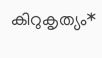കിറുകൃത്യം*